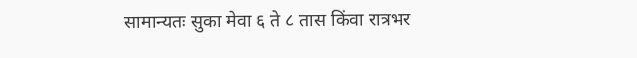सामान्यतः सुका मेवा ६ ते ८ तास किंवा रात्रभर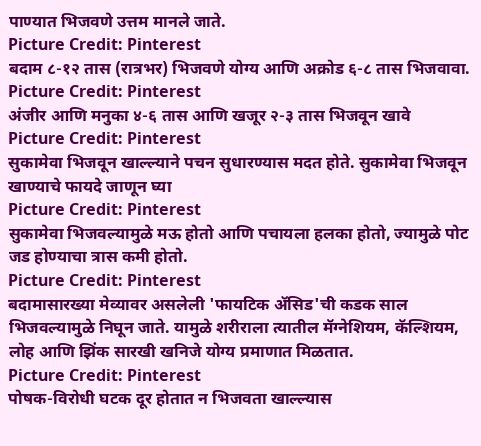पाण्यात भिजवणे उत्तम मानले जाते.
Picture Credit: Pinterest
बदाम ८-१२ तास (रात्रभर) भिजवणे योग्य आणि अक्रोड ६-८ तास भिजवावा.
Picture Credit: Pinterest
अंजीर आणि मनुका ४-६ तास आणि खजूर २-३ तास भिजवून खावे
Picture Credit: Pinterest
सुकामेवा भिजवून खाल्ल्याने पचन सुधारण्यास मदत होते. सुकामेवा भिजवून खाण्याचे फायदे जाणून घ्या
Picture Credit: Pinterest
सुकामेवा भिजवल्यामुळे मऊ होतो आणि पचायला हलका होतो, ज्यामुळे पोट जड होण्याचा त्रास कमी होतो.
Picture Credit: Pinterest
बदामासारख्या मेव्यावर असलेली 'फायटिक ॲसिड'ची कडक साल भिजवल्यामुळे निघून जाते. यामुळे शरीराला त्यातील मॅग्नेशियम, कॅल्शियम, लोह आणि झिंक सारखी खनिजे योग्य प्रमाणात मिळतात.
Picture Credit: Pinterest
पोषक-विरोधी घटक दूर होतात न भिजवता खाल्ल्यास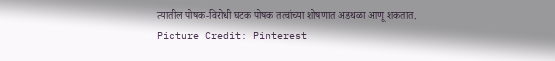त्यातील पोषक-विरोधी घटक पोषक तत्वांच्या शोषणात अडथळा आणू शकतात.
Picture Credit: Pinterest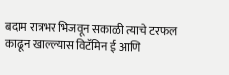बदाम रात्रभर भिजवून सकाळी त्याचे टरफल काढून खाल्ल्यास विटॅमिन ई आणि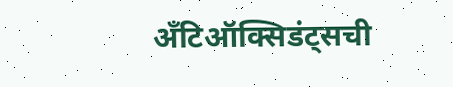अँटिऑक्सिडंट्सची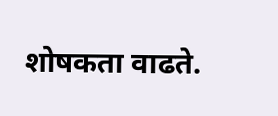शोषकता वाढते.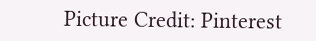Picture Credit: Pinterest